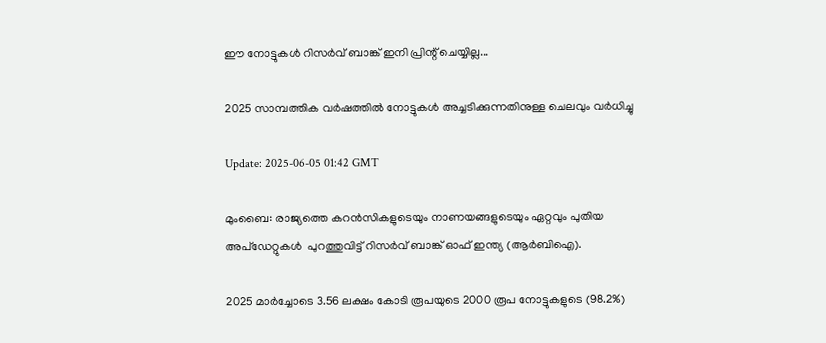ഈ നോട്ടുകൾ റിസർവ് ബാങ്ക് ഇനി പ്രിന്റ് ചെയ്യില്ല...

2025 സാമ്പത്തിക വർഷത്തിൽ നോട്ടുകൾ അച്ചടിക്കുന്നതിനുള്ള ചെലവും വര്‍ധിച്ചു

Update: 2025-06-05 01:42 GMT

മുംബൈ: രാജ്യത്തെ കറൻസികളുടെയും നാണയങ്ങളുടെയും ഏറ്റവും പുതിയ അപ്ഡേറ്റുകള്‍  പുറത്തുവിട്ട് റിസർവ് ബാങ്ക് ഓഫ് ഇന്ത്യ (ആർ‌ബി‌ഐ).

2025 മാർച്ചോടെ 3.56 ലക്ഷം കോടി രൂപയുടെ 2000 രൂപ നോട്ടുകളുടെ (98.2%)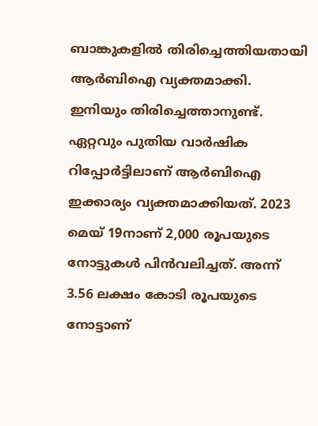ബാങ്കുകളിൽ തിരിച്ചെത്തിയതായി ആര്‍ബിഐ വ്യക്തമാക്കി. ഇനിയും തിരിച്ചെത്താനുണ്ട്. ഏറ്റവും പുതിയ വാർഷിക റിപ്പോർട്ടിലാണ് ആര്‍ബിഐ ഇക്കാര്യം വ്യക്തമാക്കിയത്. 2023 മെയ് 19നാണ് 2,000 രൂപയുടെ നോട്ടുകള്‍ പിന്‍വലിച്ചത്. അന്ന് 3.56 ലക്ഷം കോടി രൂപയുടെ നോട്ടാണ്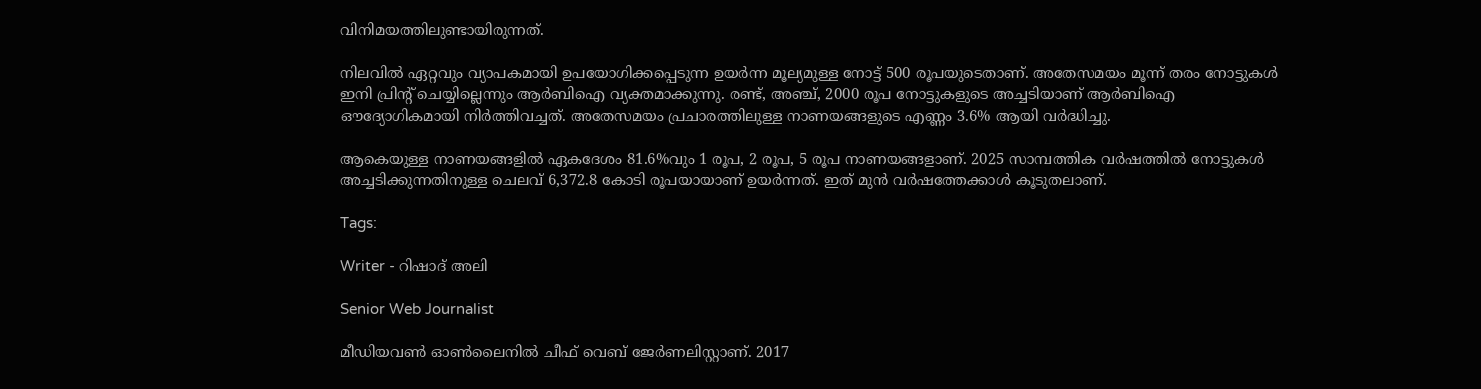വിനിമയത്തിലുണ്ടായിരുന്നത്.

നിലവിൽ ഏറ്റവും വ്യാപകമായി ഉപയോഗിക്കപ്പെടുന്ന ഉയര്‍ന്ന മൂല്യമുള്ള നോട്ട് 500 രൂപയുടെതാണ്. അതേസമയം മൂന്ന് തരം നോട്ടുകള്‍ ഇനി പ്രിന്റ് ചെയ്യില്ലെന്നും ആര്‍ബിഐ വ്യക്തമാക്കുന്നു. രണ്ട്, അഞ്ച്, 2000 രൂപ നോട്ടുകളുടെ അച്ചടിയാണ് ആർബിഐ ഔദ്യോഗികമായി നിർത്തിവച്ചത്. അതേസമയം പ്രചാരത്തിലുള്ള നാണയങ്ങളുടെ എണ്ണം 3.6% ആയി വർദ്ധിച്ചു.

ആകെയുള്ള നാണയങ്ങളില്‍ ഏകദേശം 81.6%വും 1 രൂപ, 2 രൂപ, 5 രൂപ നാണയങ്ങളാണ്. 2025 സാമ്പത്തിക വർഷത്തിൽ നോട്ടുകൾ അച്ചടിക്കുന്നതിനുള്ള ചെലവ് 6,372.8 കോടി രൂപയായാണ് ഉയർന്നത്. ഇത് മുൻ വർഷത്തേക്കാൾ കൂടുതലാണ്.

Tags:

Writer - റിഷാദ് അലി

Senior Web Journalist

മീഡിയവൺ ഓൺലൈനിൽ ചീഫ് വെബ് ജേർണലിസ്റ്റാണ്. 2017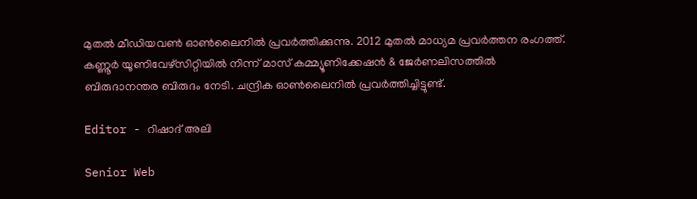മുതൽ മീഡിയവൺ ഓൺലൈനിൽ പ്രവർത്തിക്കുന്നു. 2012 മുതൽ മാധ്യമ പ്രവർത്തന രംഗത്ത്. കണ്ണൂര്‍ യൂണിവേഴ്‌സിറ്റിയിൽ നിന്ന് മാസ് കമ്മ്യൂണിക്കേഷന്‍ & ജേര്‍ണലിസത്തില്‍ ബിരുദാനന്തര ബിരുദം നേടി. ചന്ദ്രിക ഓണ്‍ലൈനില്‍ പ്രവര്‍ത്തിച്ചിട്ടുണ്ട്.

Editor - റിഷാദ് അലി

Senior Web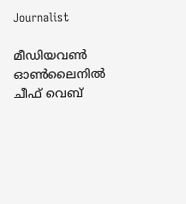Journalist

മീഡിയവൺ ഓൺലൈനിൽ ചീഫ് വെബ്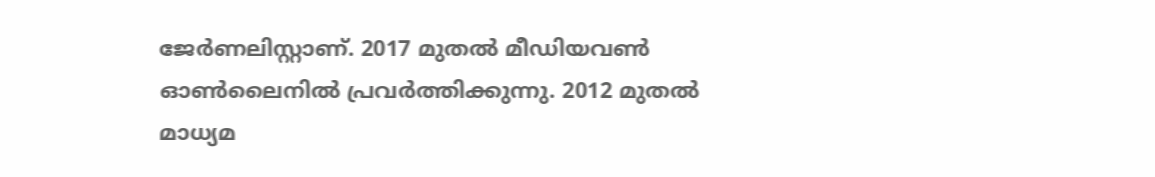ജേർണലിസ്റ്റാണ്. 2017 മുതൽ മീഡിയവൺ ഓൺലൈനിൽ പ്രവർത്തിക്കുന്നു. 2012 മുതൽ മാധ്യമ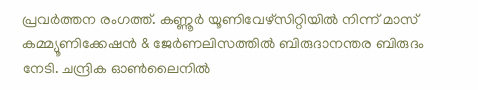പ്രവർത്തന രംഗത്ത്. കണ്ണൂര്‍ യൂണിവേഴ്‌സിറ്റിയിൽ നിന്ന് മാസ് കമ്മ്യൂണിക്കേഷന്‍ & ജേര്‍ണലിസത്തില്‍ ബിരുദാനന്തര ബിരുദം നേടി. ചന്ദ്രിക ഓണ്‍ലൈനില്‍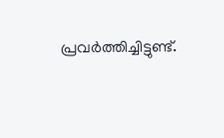പ്രവര്‍ത്തിച്ചിട്ടുണ്ട്.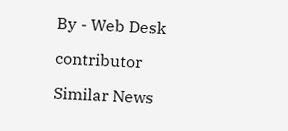By - Web Desk

contributor

Similar News